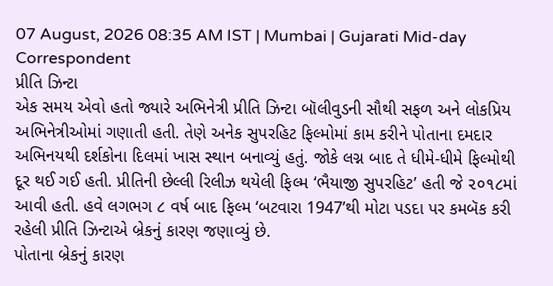07 August, 2026 08:35 AM IST | Mumbai | Gujarati Mid-day Correspondent
પ્રીતિ ઝિન્ટા
એક સમય એવો હતો જ્યારે અભિનેત્રી પ્રીતિ ઝિન્ટા બૉલીવુડની સૌથી સફળ અને લોકપ્રિય અભિનેત્રીઓમાં ગણાતી હતી. તેણે અનેક સુપરહિટ ફિલ્મોમાં કામ કરીને પોતાના દમદાર અભિનયથી દર્શકોના દિલમાં ખાસ સ્થાન બનાવ્યું હતું. જોકે લગ્ન બાદ તે ધીમે-ધીમે ફિલ્મોથી દૂર થઈ ગઈ હતી. પ્રીતિની છેલ્લી રિલીઝ થયેલી ફિલ્મ ‘ભૈયાજી સુપરહિટ’ હતી જે ૨૦૧૮માં આવી હતી. હવે લગભગ ૮ વર્ષ બાદ ફિલ્મ ‘બટવારા 1947’થી મોટા પડદા પર કમબૅક કરી રહેલી પ્રીતિ ઝિન્ટાએ બ્રેકનું કારણ જણાવ્યું છે.
પોતાના બ્રેકનું કારણ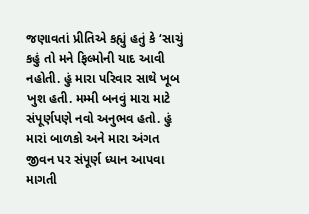જણાવતાં પ્રીતિએ કહ્યું હતું કે ‘સાચું કહું તો મને ફિલ્મોની યાદ આવી નહોતી. હું મારા પરિવાર સાથે ખૂબ ખુશ હતી. મમ્મી બનવું મારા માટે સંપૂર્ણપણે નવો અનુભવ હતો. હું મારાં બાળકો અને મારા અંગત જીવન પર સંપૂર્ણ ધ્યાન આપવા માગતી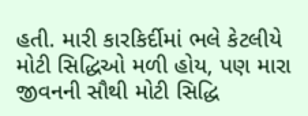હતી. મારી કારકિર્દીમાં ભલે કેટલીયે મોટી સિદ્ધિઓ મળી હોય, પણ મારા જીવનની સૌથી મોટી સિદ્ધિ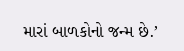મારાં બાળકોનો જન્મ છે.’